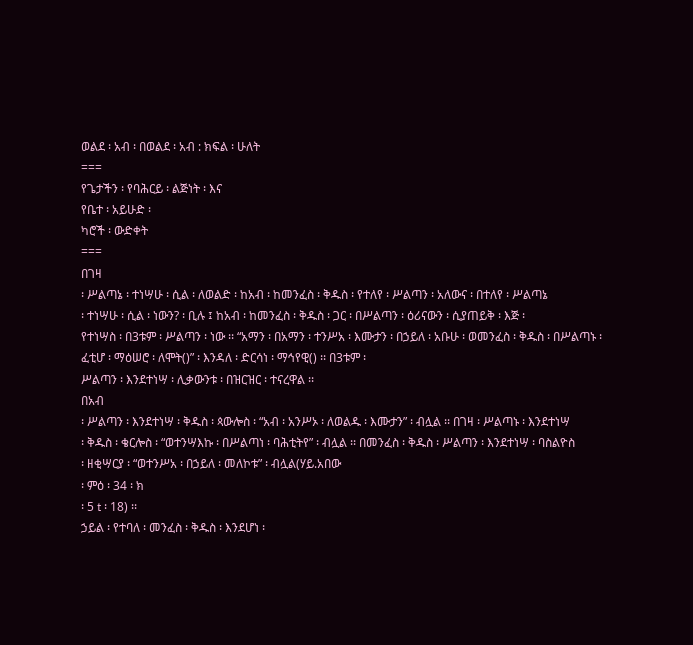ወልደ ፡ አብ ፡ በወልደ ፡ አብ : ክፍል ፡ ሁለት
===
የጌታችን ፡ የባሕርይ ፡ ልጅነት ፡ እና
የቤተ ፡ አይሁድ ፡
ካሮች ፡ ውድቀት
===
በገዛ
፡ ሥልጣኔ ፡ ተነሣሁ ፡ ሲል ፡ ለወልድ ፡ ከአብ ፡ ከመንፈስ ፡ ቅዱስ ፡ የተለየ ፡ ሥልጣን ፡ አለውና ፡ በተለየ ፡ ሥልጣኔ
፡ ተነሣሁ ፡ ሲል ፡ ነውን? ፡ ቢሉ ፤ ከአብ ፡ ከመንፈስ ፡ ቅዱስ ፡ ጋር ፡ በሥልጣን ፡ ዕሪናውን ፡ ሲያጠይቅ ፡ እጅ ፡
የተነሣስ ፡ በ3ቱም ፡ ሥልጣን ፡ ነው ፡፡ “አማን ፡ በአማን ፡ ተንሥአ ፡ እሙታን ፡ በኃይለ ፡ አቡሁ ፡ ወመንፈስ ፡ ቅዱስ ፡ በሥልጣኑ ፡
ፈቲሆ ፡ ማዕሠሮ ፡ ለሞት()” ፡ እንዳለ ፡ ድርሳነ ፡ ማኅየዊ() ፡፡ በ3ቱም ፡
ሥልጣን ፡ እንደተነሣ ፡ ሊቃውንቱ ፡ በዝርዝር ፡ ተናረዋል ፡፡
በአብ
፡ ሥልጣን ፡ እንደተነሣ ፡ ቅዱስ ፡ ጳውሎስ ፡ “አብ ፡ አንሥኦ ፡ ለወልዱ ፡ እሙታን” ፡ ብሏል ፡፡ በገዛ ፡ ሥልጣኑ ፡ እንደተነሣ
፡ ቅዱስ ፡ ቄርሎስ ፡ “ወተንሣእኩ ፡ በሥልጣነ ፡ ባሕቲትየ” ፡ ብሏል ፡፡ በመንፈስ ፡ ቅዱስ ፡ ሥልጣን ፡ እንደተነሣ ፡ ባስልዮስ
፡ ዘቂሣርያ ፡ “ወተንሥአ ፡ በኃይለ ፡ መለኮቱ” ፡ ብሏል(ሃይ.አበው
፡ ምዕ ፡ 34 ፡ ክ
፡ 5 t ፡ 18) ፡፡
ኃይል ፡ የተባለ ፡ መንፈስ ፡ ቅዱስ ፡ እንደሆነ ፡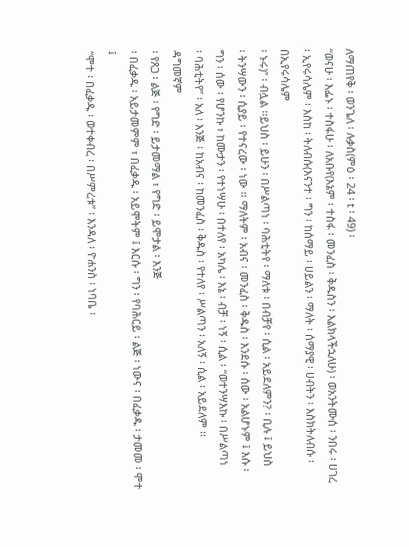ለማጠየቅ ፡ ወንጌለ ፡ ሉቃስ(ምዕ ፡ 24 ፡ t ፡ 49) ፡
“ወናሁ ፡ እፌኑ ፡ ተስፋሁ ፡ ለአቡየ(እኔም ፡ ተስፋ ፡ መንፈስ ፡ ቅዱስን ፡ እልክላችኋለሁ) ፡ ወአንትሙሰ ፡ ንበሩ ፡ ሀገረ
፡ ኢየሩሳሌም ፡ እስከ ፡ ትለብሱ(እናንተ ፡ ግን ፡ ከሰማይ ፡ ሀይልን ፡ ማለት ፡ ሰማያዊ ፡ ሀብትን ፡ እስክትለብሱ ፡ በኢየሩሳሌም
፡ ኑሩ)” ፡ ብሏል ፡፡ይህስ ፡ ይሁን ፡ በሥልጣነ ፡ ባሕቲትየ ፡ ማለቱ ፡ በብቻየ ፡ ሲል ፡ አይደለምን? ፡ ቢሉ ፤ ይህስ
፡ ትንሣውን ፡ ሲያይ ፡ የተናረው ፡ ነው ፡፡ ማለትም ፡ አብና ፡ መንፈስ ፡ ቅዱስ ፡ እንደሱ ፡ ሰው ፡ አልሆኑም ፤ እሱ ፡
ግን ፡ ሰው ፡ የሆንኩ ፣ ከሙታን ፡ የተነሣሁ ፡ በተለየ ፡ አካሌ ፡ እኔ ፡ ብቻ ፡ ነኝ ፡ ሲል ፡ “ወተንሣእኩ ፡ በሥልጣነ
፡ ባሕቲትየ” ፡ አለ ፡ እንጅ ፡ ከአብና ፡ ከመንፈስ ፡ ቅዱስ ፡ የተለየ ፡ ሥልጣን ፡ አለኝ ፡ ሲል ፡ አይደለም ፡፡
ዳግመኛም
፡ የጸጋ ፡ ልጅ ፡ የግድ ፡ ይታመማል ፣ የግድ ፡ ይሞታል ፡ እንጅ
፡ በፈቃዱ ፡ አይታመምም ፣ በፈቃዱ ፡ አይሞትም ፤ እርሱ ፡ ግን ፡ የባሕርይ ፡ ልጅ ፡ ነውና ፡ በፈቃዱ ፡ ታመመ ፡ ሞተ ፤
“ሞተ ፡ በፈቃዱ ፡ ወተቀብረ ፡ በሥምረቱ” ፡ እንዳለ ፡ ዮሐንስ ፡ ነባቤ ፡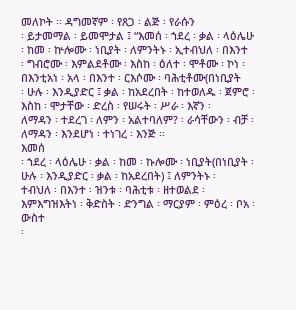መለኮት ፡፡ ዳግመኛም ፡ የጸጋ ፡ ልጅ ፡ የራሱን
፡ ይታመማል ፡ ይመሞታል ፤ “እመሰ ፡ ኀደረ ፡ ቃል ፡ ላዕሌሁ ፡ ከመ ፡ ኵሎሙ ፡ ነቢያት ፡ ለምንትኑ ፡ ኢተብህለ ፡ በእንተ
፡ ግብሮሙ ፡ እምልደቶሙ ፡ እስከ ፡ ዕለተ ፡ ሞቶሙ ፡ ኮነ ፡ በእንቲአነ ፡ አላ ፡ በእንተ ፡ ርእሶሙ ፡ ባሕቲቶሙ(በነቢያት
፡ ሁሉ ፡ እንዲያድር ፤ ቃል ፡ ከአደረበት ፡ ከተወለዱ ፡ ጀምሮ ፡ እስከ ፡ ሞታቸው ፡ ድረስ ፡ የሠሩት ፡ ሥራ ፡ እኛን ፡
ለማዳን ፡ ተደረገ ፡ ለምን ፡ አልተባለም? ፡ ራሳቸውን ፡ ብቻ ፡ ለማዳን ፡ እንደሆነ ፡ ተነገረ ፡ እንጅ ፡፡
እመሰ
፡ ኀደረ ፡ ላዕሌሁ ፡ ቃል ፡ ከመ ፡ ኩሎሙ ፡ ነቢያት(በነቢያት ፡ ሁሉ ፡ እንዲያድር ፡ ቃል ፡ ከአደረበት) ፤ ለምንትኑ ፡
ተብህለ ፡ በእንተ ፡ ዝንቱ ፡ ባሕቲቱ ፡ ዘተወልደ ፡ እምእግዝእትነ ፡ ቅድስት ፡ ድንግል ፡ ማርያም ፡ ምዕረ ፡ ቦአ ፡ ውስተ
፡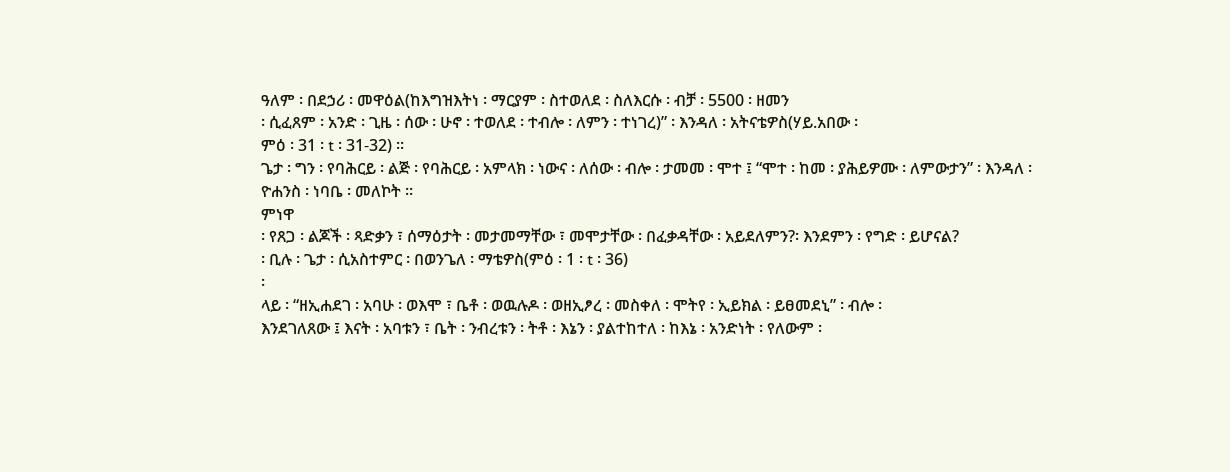ዓለም ፡ በደኃሪ ፡ መዋዕል(ከእግዝእትነ ፡ ማርያም ፡ ስተወለደ ፡ ስለእርሱ ፡ ብቻ ፡ 5500 ፡ ዘመን
፡ ሲፈጸም ፡ አንድ ፡ ጊዜ ፡ ሰው ፡ ሁኖ ፡ ተወለደ ፡ ተብሎ ፡ ለምን ፡ ተነገረ)” ፡ እንዳለ ፡ አትናቴዎስ(ሃይ.አበው ፡
ምዕ ፡ 31 ፡ t ፡ 31-32) ፡፡
ጌታ ፡ ግን ፡ የባሕርይ ፡ ልጅ ፡ የባሕርይ ፡ አምላክ ፡ ነውና ፡ ለሰው ፡ ብሎ ፡ ታመመ ፡ ሞተ ፤ “ሞተ ፡ ከመ ፡ ያሕይዎሙ ፡ ለምውታን” ፡ እንዳለ ፡ ዮሐንስ ፡ ነባቤ ፡ መለኮት ፡፡
ምነዋ
፡ የጸጋ ፡ ልጆች ፡ ጻድቃን ፣ ሰማዕታት ፡ መታመማቸው ፣ መሞታቸው ፡ በፈቃዳቸው ፡ አይደለምን?፡ እንደምን ፡ የግድ ፡ ይሆናል?
፡ ቢሉ ፡ ጌታ ፡ ሲአስተምር ፡ በወንጌለ ፡ ማቴዎስ(ምዕ ፡ 1 ፡ t ፡ 36)
፡
ላይ ፡ “ዘኢሐደገ ፡ አባሁ ፡ ወእሞ ፣ ቤቶ ፡ ወዉሉዶ ፡ ወዘኢፆረ ፡ መስቀለ ፡ ሞትየ ፡ ኢይክል ፡ ይፀመደኒ” ፡ ብሎ ፡
እንደገለጸው ፤ እናት ፡ አባቱን ፣ ቤት ፡ ንብረቱን ፡ ትቶ ፡ እኔን ፡ ያልተከተለ ፡ ከእኔ ፡ አንድነት ፡ የለውም ፡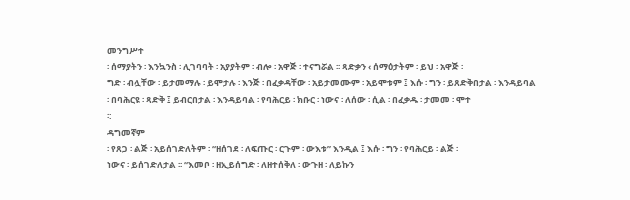መንግሥተ
፡ ሰማያትን ፡ እንኳንስ ፡ ሊገባባት ፡ አያያትም ፡ ብሎ ፡ አዋጅ ፡ ተናግሯል ፡፡ ጻድቃን ‹ ሰማዕታትም ፡ ይህ ፡ አዋጅ ፡
ግድ ፡ ብሏቸው ፡ ይታመማሉ ፡ ይሞታሉ ፡ እንጅ ፡ በፈቃዳቸው ፡ አይታመሙም ፡ አይሞቱም ፤ እሱ ፡ ግን ፡ ይጸድቅበታል ፡ እንዳይባል
፡ በባሕርዩ ፡ ጻድቅ ፤ ይብርበታል ፡ እንዳይባል ፡ የባሕርይ ፡ ክቡር ፡ ነውና ፡ ለሰው ፡ ሲል ፡ በፈቃዱ ፡ ታመመ ፡ ሞተ
፡:
ዳግመኛም
፡ የጸጋ ፡ ልጅ ፡ አይሰገድለትም ፡ “ዘሰገደ ፡ ለፍጡር ፡ ርጉም ፡ ውእቱ” እንዲል ፤ እሱ ፡ ግን ፡ የባሕርይ ፡ ልጅ ፡
ነውና ፡ ይሰገድለታል ፡፡ “እመቦ ፡ ዘኢይሰግድ ፡ ለዘተሰቅለ ፡ ውጉዘ ፡ ለይኩን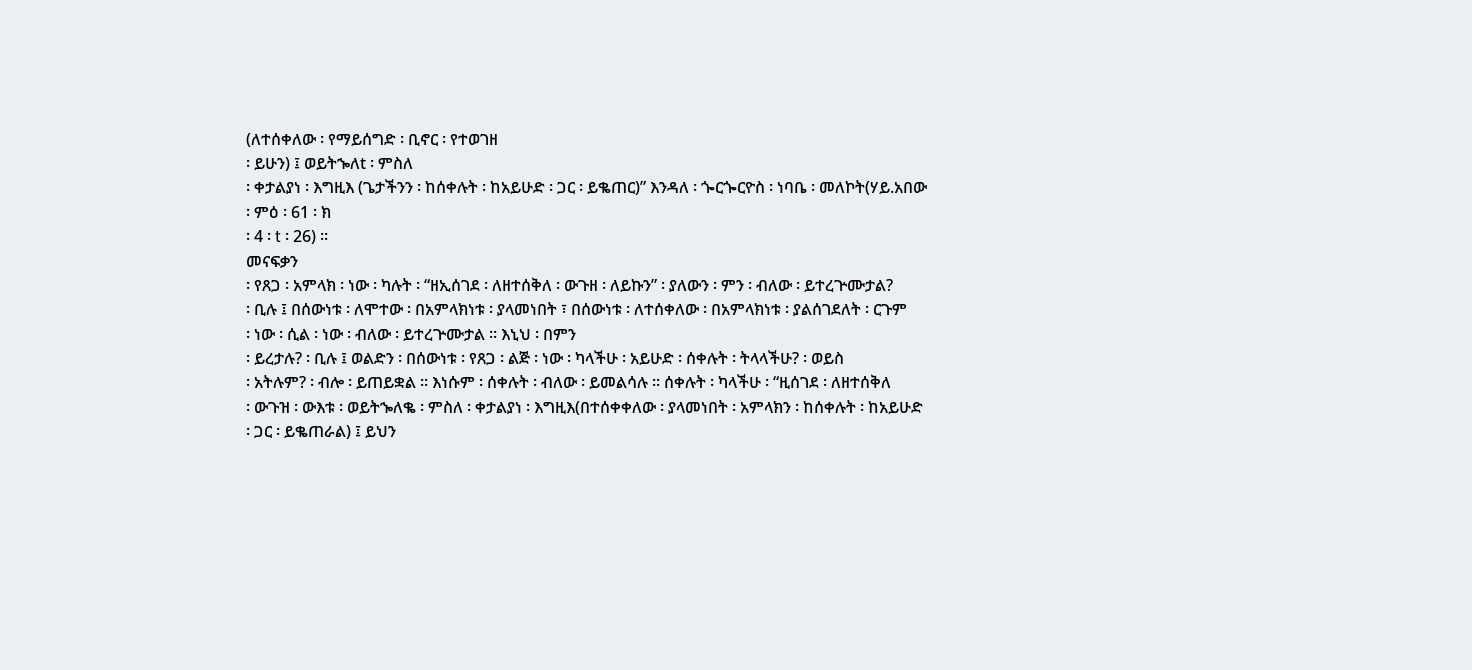(ለተሰቀለው ፡ የማይሰግድ ፡ ቢኖር ፡ የተወገዘ
፡ ይሁን) ፤ ወይትኈለt ፡ ምስለ
፡ ቀታልያነ ፡ እግዚእ (ጌታችንን ፡ ከሰቀሉት ፡ ከአይሁድ ፡ ጋር ፡ ይቈጠር)” እንዳለ ፡ ጐርጐርዮስ ፡ ነባቤ ፡ መለኮት(ሃይ.አበው
፡ ምዕ ፡ 61 ፡ ክ
፡ 4 ፡ t ፡ 26) ፡፡
መናፍቃን
፡ የጸጋ ፡ አምላክ ፡ ነው ፡ ካሉት ፡ “ዘኢሰገደ ፡ ለዘተሰቅለ ፡ ውጉዘ ፡ ለይኩን” ፡ ያለውን ፡ ምን ፡ ብለው ፡ ይተረጕሙታል?
፡ ቢሉ ፤ በሰውነቱ ፡ ለሞተው ፡ በአምላክነቱ ፡ ያላመነበት ፣ በሰውነቱ ፡ ለተሰቀለው ፡ በአምላክነቱ ፡ ያልሰገደለት ፡ ርጉም
፡ ነው ፡ ሲል ፡ ነው ፡ ብለው ፡ ይተረጕሙታል ፡፡ እኒህ ፡ በምን
፡ ይረታሉ? ፡ ቢሉ ፤ ወልድን ፡ በሰውነቱ ፡ የጸጋ ፡ ልጅ ፡ ነው ፡ ካላችሁ ፡ አይሁድ ፡ ሰቀሉት ፡ ትላላችሁ? ፡ ወይስ
፡ አትሉም? ፡ ብሎ ፡ ይጠይቋል ፡፡ እነሱም ፡ ሰቀሉት ፡ ብለው ፡ ይመልሳሉ ፡፡ ሰቀሉት ፡ ካላችሁ ፡ “ዚሰገደ ፡ ለዘተሰቅለ
፡ ውጉዝ ፡ ውእቱ ፡ ወይትኈለቈ ፡ ምስለ ፡ ቀታልያነ ፡ እግዚእ(በተሰቀቀለው ፡ ያላመነበት ፡ አምላክን ፡ ከሰቀሉት ፡ ከአይሁድ
፡ ጋር ፡ ይቈጠራል) ፤ ይህን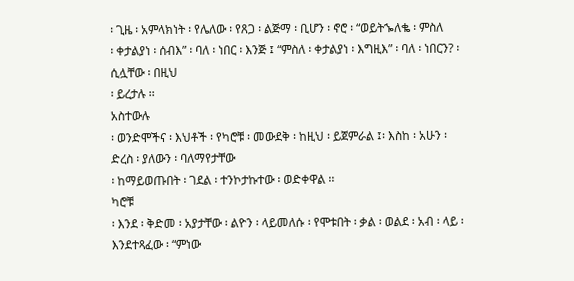፡ ጊዜ ፡ አምላክነት ፡ የሌለው ፡ የጸጋ ፡ ልጅማ ፡ ቢሆን ፡ ኖሮ ፡ “ወይትኈለቈ ፡ ምስለ
፡ ቀታልያነ ፡ ሰብእ” ፡ ባለ ፡ ነበር ፡ እንጅ ፤ “ምስለ ፡ ቀታልያነ ፡ እግዚእ” ፡ ባለ ፡ ነበርን? ፡ ሲሏቸው ፡ በዚህ
፡ ይረታሉ ፡፡
አስተውሉ
፡ ወንድሞችና ፡ እህቶች ፡ የካሮቹ ፡ መውደቅ ፡ ከዚህ ፡ ይጀምራል ፤፡ እስከ ፡ አሁን ፡ ድረስ ፡ ያለውን ፡ ባለማየታቸው
፡ ከማይወጡበት ፡ ገደል ፡ ተንኮታኩተው ፡ ወድቀዋል ፡፡
ካሮቹ
፡ እንደ ፡ ቅድመ ፡ አያታቸው ፡ ልዮን ፡ ላይመለሱ ፡ የሞቱበት ፡ ቃል ፡ ወልደ ፡ አብ ፡ ላይ ፡ እንደተጻፈው ፡ “ምነው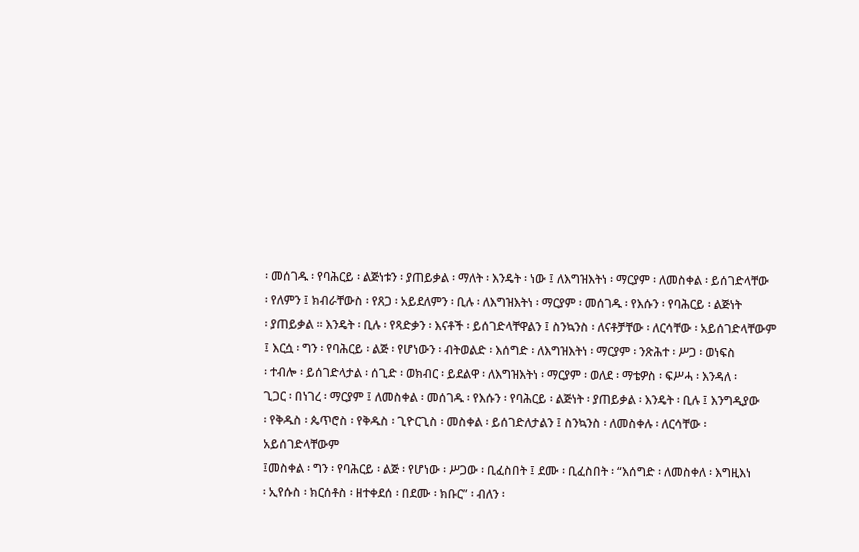፡ መሰገዱ ፡ የባሕርይ ፡ ልጅነቱን ፡ ያጠይቃል ፡ ማለት ፡ እንዴት ፡ ነው ፤ ለእግዝእትነ ፡ ማርያም ፡ ለመስቀል ፡ ይሰገድላቸው
፡ የለምን ፤ ክብራቸውስ ፡ የጸጋ ፡ አይደለምን ፡ ቢሉ ፡ ለእግዝእትነ ፡ ማርያም ፡ መሰገዱ ፡ የእሱን ፡ የባሕርይ ፡ ልጅነት
፡ ያጠይቃል ፡፡ እንዴት ፡ ቢሉ ፡ የጻድቃን ፡ እናቶች ፡ ይሰገድላቸዋልን ፤ ስንኳንስ ፡ ለናቶቻቸው ፡ ለርሳቸው ፡ አይሰገድላቸውም
፤ እርሷ ፡ ግን ፡ የባሕርይ ፡ ልጅ ፡ የሆነውን ፡ ብትወልድ ፡ እሰግድ ፡ ለእግዝእትነ ፡ ማርያም ፡ ንጽሕተ ፡ ሥጋ ፡ ወነፍስ
፡ ተብሎ ፡ ይሰገድላታል ፡ ሰጊድ ፡ ወክብር ፡ ይደልዋ ፡ ለእግዝእትነ ፡ ማርያም ፡ ወለደ ፡ ማቴዎስ ፡ ፍሥሓ ፡ እንዳለ ፡
ጊጋር ፡ በነገረ ፡ ማርያም ፤ ለመስቀል ፡ መሰገዱ ፡ የእሱን ፡ የባሕርይ ፡ ልጅነት ፡ ያጠይቃል ፡ እንዴት ፡ ቢሉ ፤ እንግዲያው
፡ የቅዱስ ፡ ጴጥሮስ ፡ የቅዱስ ፡ ጊዮርጊስ ፡ መስቀል ፡ ይሰገድለታልን ፤ ስንኳንስ ፡ ለመስቀሉ ፡ ለርሳቸው ፡ አይሰገድላቸውም
፤መስቀል ፡ ግን ፡ የባሕርይ ፡ ልጅ ፡ የሆነው ፡ ሥጋው ፡ ቢፈስበት ፤ ደሙ ፡ ቢፈስበት ፡ “እሰግድ ፡ ለመስቀለ ፡ እግዚእነ
፡ ኢየሱስ ፡ ክርሰቶስ ፡ ዘተቀደሰ ፡ በደሙ ፡ ክቡር” ፡ ብለን ፡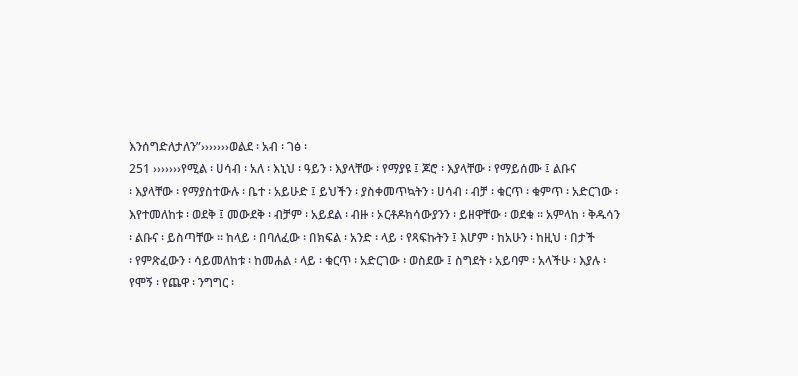እንሰግድለታለን”›››››››ወልደ ፡ አብ ፡ ገፅ ፡
251 ›››››››የሚል ፡ ሀሳብ ፡ አለ ፡ እኒህ ፡ ዓይን ፡ እያላቸው ፡ የማያዩ ፤ ጆሮ ፡ እያላቸው ፡ የማይሰሙ ፤ ልቡና
፡ እያላቸው ፡ የማያስተውሉ ፡ ቤተ ፡ አይሁድ ፤ ይህችን ፡ ያስቀመጥኳትን ፡ ሀሳብ ፡ ብቻ ፡ ቁርጥ ፡ ቁምጥ ፡ አድርገው ፡
እየተመለከቱ ፡ ወደቅ ፤ መውደቅ ፡ ብቻም ፡ አይደል ፡ ብዙ ፡ ኦርቶዶክሳውያንን ፡ ይዘዋቸው ፡ ወደቁ ፡፡ አምላከ ፡ ቅዱሳን
፡ ልቡና ፡ ይስጣቸው ፡፡ ከላይ ፡ በባለፈው ፡ በክፍል ፡ አንድ ፡ ላይ ፡ የጻፍኩትን ፤ እሆም ፡ ከአሁን ፡ ከዚህ ፡ በታች
፡ የምጽፈውን ፡ ሳይመለከቱ ፡ ከመሐል ፡ ላይ ፡ ቁርጥ ፡ አድርገው ፡ ወስደው ፤ ስግደት ፡ አይባም ፡ አላችሁ ፡ እያሉ ፡
የሞኝ ፡ የጨዋ ፡ ንግግር ፡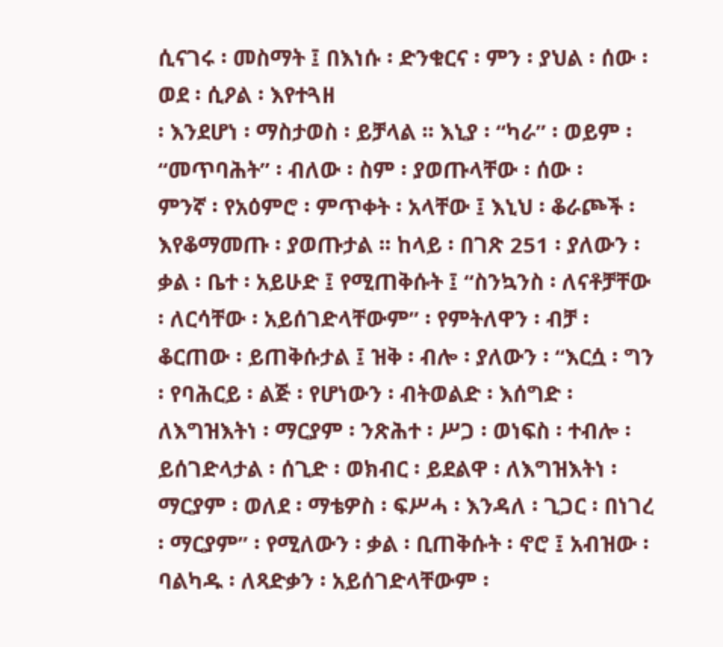ሲናገሩ ፡ መስማት ፤ በእነሱ ፡ ድንቁርና ፡ ምን ፡ ያህል ፡ ሰው ፡ ወደ ፡ ሲዖል ፡ እየተጓዘ
፡ እንደሆነ ፡ ማስታወስ ፡ ይቻላል ፡፡ እኒያ ፡ “ካራ” ፡ ወይም ፡ “መጥባሕት” ፡ ብለው ፡ ስም ፡ ያወጡላቸው ፡ ሰው ፡
ምንኛ ፡ የአዕምሮ ፡ ምጥቀት ፡ አላቸው ፤ እኒህ ፡ ቆራጮች ፡
እየቆማመጡ ፡ ያወጡታል ፡፡ ከላይ ፡ በገጽ 251 ፡ ያለውን ፡ ቃል ፡ ቤተ ፡ አይሁድ ፤ የሚጠቅሱት ፤ “ስንኳንስ ፡ ለናቶቻቸው
፡ ለርሳቸው ፡ አይሰገድላቸውም” ፡ የምትለዋን ፡ ብቻ ፡ ቆርጠው ፡ ይጠቅሱታል ፤ ዝቅ ፡ ብሎ ፡ ያለውን ፡ “እርሷ ፡ ግን
፡ የባሕርይ ፡ ልጅ ፡ የሆነውን ፡ ብትወልድ ፡ እሰግድ ፡ ለእግዝእትነ ፡ ማርያም ፡ ንጽሕተ ፡ ሥጋ ፡ ወነፍስ ፡ ተብሎ ፡
ይሰገድላታል ፡ ሰጊድ ፡ ወክብር ፡ ይደልዋ ፡ ለእግዝእትነ ፡ ማርያም ፡ ወለደ ፡ ማቴዎስ ፡ ፍሥሓ ፡ እንዳለ ፡ ጊጋር ፡ በነገረ
፡ ማርያም” ፡ የሚለውን ፡ ቃል ፡ ቢጠቅሱት ፡ ኖሮ ፤ አብዝው ፡ ባልካዱ ፡ ለጻድቃን ፡ አይሰገድላቸውም ፡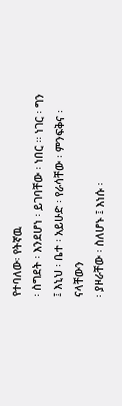የተባለው፡ የትኛዉ
፡ ስግደት ፡ እንደሆነ ፡ ይገባቸው ፡ ነበር ፡፡ ነገር ፡ ግን ፤ እኒህ ፡ ቤተ ፡ አይሁድ ፡ የራሳቸው ፡ ምንፍቅና ፡ ናላቸውን
፡ ያዞራቸው ፡ ስለሆኑ ፤ እነሱ ፡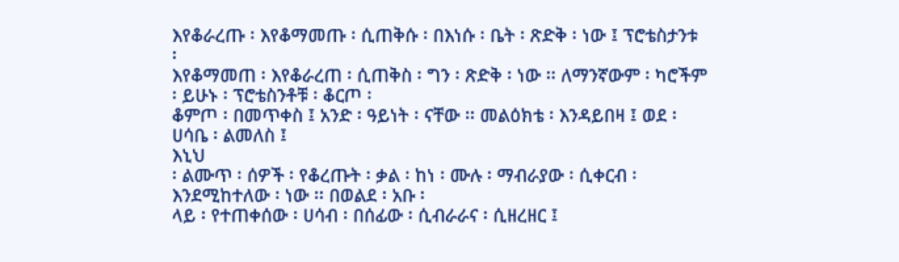እየቆራረጡ ፡ እየቆማመጡ ፡ ሲጠቅሱ ፡ በእነሱ ፡ ቤት ፡ ጽድቅ ፡ ነው ፤ ፕሮቴስታንቱ ፡
እየቆማመጠ ፡ እየቆራረጠ ፡ ሲጠቅስ ፡ ግን ፡ ጽድቅ ፡ ነው ፡፡ ለማንኛውም ፡ ካሮችም ፡ ይሁኑ ፡ ፕሮቴስንቶቹ ፡ ቆርጦ ፡
ቆምጦ ፡ በመጥቀስ ፤ አንድ ፡ ዓይነት ፡ ናቸው ፡፡ መልዕክቴ ፡ እንዳይበዛ ፤ ወደ ፡ ሀሳቤ ፡ ልመለስ ፤
እኒህ
፡ ልሙጥ ፡ ሰዎች ፡ የቆረጡት ፡ ቃል ፡ ከነ ፡ ሙሉ ፡ ማብራያው ፡ ሲቀርብ ፡ እንደሚከተለው ፡ ነው ፡፡ በወልደ ፡ አቡ ፡
ላይ ፡ የተጠቀሰው ፡ ሀሳብ ፡ በሰፊው ፡ ሲብራራና ፡ ሲዘረዘር ፤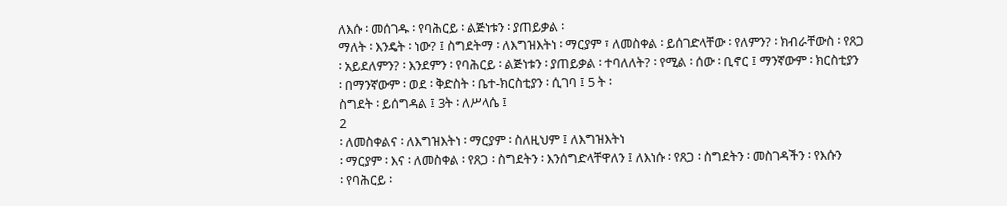ለእሱ ፡ መሰገዱ ፡ የባሕርይ ፡ ልጅነቱን ፡ ያጠይቃል ፡
ማለት ፡ እንዴት ፡ ነው? ፤ ስግደትማ ፡ ለእግዝእትነ ፡ ማርያም ፣ ለመስቀል ፡ ይሰገድላቸው ፡ የለምን? ፡ ክብራቸውስ ፡ የጸጋ
፡ አይደለምን? ፡ እንደምን ፡ የባሕርይ ፡ ልጅነቱን ፡ ያጠይቃል ፡ ተባለለት? ፡ የሚል ፡ ሰው ፡ ቢኖር ፤ ማንኛውም ፡ ክርስቲያን
፡ በማንኛውም ፡ ወደ ፡ ቅድስት ፡ ቤተ-ክርስቲያን ፡ ሲገባ ፤ 5 ት ፡
ስግደት ፡ ይሰግዳል ፤ 3ት ፡ ለሥላሴ ፤
2
፡ ለመስቀልና ፡ ለእግዝእትነ ፡ ማርያም ፡ ስለዚህም ፤ ለእግዝእትነ
፡ ማርያም ፡ እና ፡ ለመስቀል ፡ የጸጋ ፡ ስግደትን ፡ እንሰግድላቸዋለን ፤ ለእነሱ ፡ የጸጋ ፡ ስግደትን ፡ መስገዳችን ፡ የእሱን
፡ የባሕርይ ፡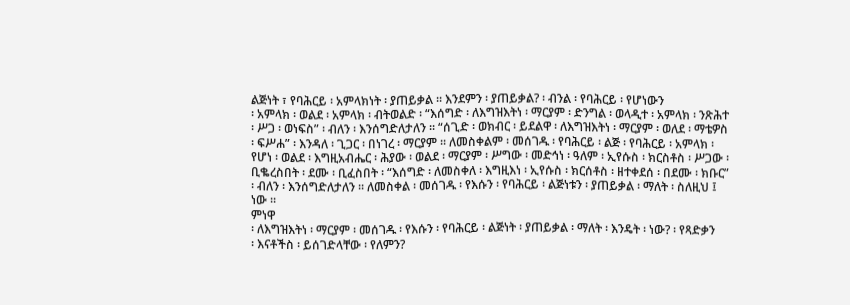ልጅነት ፣ የባሕርይ ፡ አምላክነት ፡ ያጠይቃል ፡፡ እንደምን ፡ ያጠይቃል? ፡ ብንል ፡ የባሕርይ ፡ የሆነውን
፡ አምላክ ፡ ወልደ ፡ አምላክ ፡ ብትወልድ ፡ “እሰግድ ፡ ለእግዝእትነ ፡ ማርያም ፡ ድንግል ፡ ወላዲተ ፡ አምላክ ፡ ንጽሕተ
፡ ሥጋ ፡ ወነፍስ” ፡ ብለን ፡ እንሰግድለታለን ፡፡ “ሰጊድ ፡ ወክብር ፡ ይደልዋ ፡ ለእግዝእትነ ፡ ማርያም ፡ ወለደ ፡ ማቴዎስ
፡ ፍሥሐ” ፡ እንዳለ ፡ ጊጋር ፡ በነገረ ፡ ማርያም ፡፡ ለመስቀልም ፡ መሰገዱ ፡ የባሕርይ ፡ ልጅ ፡ የባሕርይ ፡ አምላክ ፡
የሆነ ፡ ወልደ ፡ እግዚአብሔር ፡ ሕያው ፡ ወልደ ፡ ማርያም ፡ ሥግው ፡ መድኅነ ፡ ዓለም ፡ ኢየሱስ ፡ ክርስቶስ ፡ ሥጋው ፡
ቢቈረስበት ፡ ደሙ ፡ ቢፈስበት ፡ “እሰግድ ፡ ለመስቀለ ፡ እግዚእነ ፡ ኢየሱስ ፡ ክርሰቶስ ፡ ዘተቀደሰ ፡ በደሙ ፡ ክቡር”
፡ ብለን ፡ እንሰግድለታለን ፡፡ ለመስቀል ፡ መሰገዱ ፡ የእሱን ፡ የባሕርይ ፡ ልጅነቱን ፡ ያጠይቃል ፡ ማለት ፡ ስለዚህ ፤
ነው ፡፡
ምነዋ
፡ ለእግዝእትነ ፡ ማርያም ፡ መሰገዱ ፡ የእሱን ፡ የባሕርይ ፡ ልጅነት ፡ ያጠይቃል ፡ ማለት ፡ እንዴት ፡ ነው? ፡ የጻድቃን
፡ እናቶችስ ፡ ይሰገድላቸው ፡ የለምን?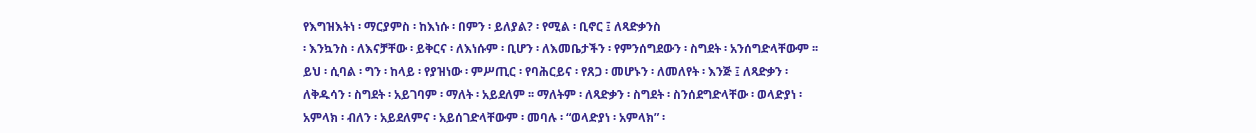የእግዝእትነ ፡ ማርያምስ ፡ ከእነሱ ፡ በምን ፡ ይለያል? ፡ የሚል ፡ ቢኖር ፤ ለጻድቃንስ
፡ እንኳንስ ፡ ለእናቻቸው ፡ ይቅርና ፡ ለእነሱም ፡ ቢሆን ፡ ለእመቤታችን ፡ የምንሰግደውን ፡ ስግደት ፡ አንሰግድላቸውም ፡፡
ይህ ፡ ሲባል ፡ ግን ፡ ከላይ ፡ የያዝነው ፡ ምሥጢር ፡ የባሕርይና ፡ የጸጋ ፡ መሆኑን ፡ ለመለየት ፡ እንጅ ፤ ለጻድቃን ፡
ለቅዱሳን ፡ ስግደት ፡ አይገባም ፡ ማለት ፡ አይደለም ፡፡ ማለትም ፡ ለጻድቃን ፡ ስግደት ፡ ስንሰደግድላቸው ፡ ወላድያነ ፡
አምላክ ፡ ብለን ፡ አይደለምና ፡ አይሰገድላቸውም ፡ መባሉ ፡ “ወላድያነ ፡ አምላክ” ፡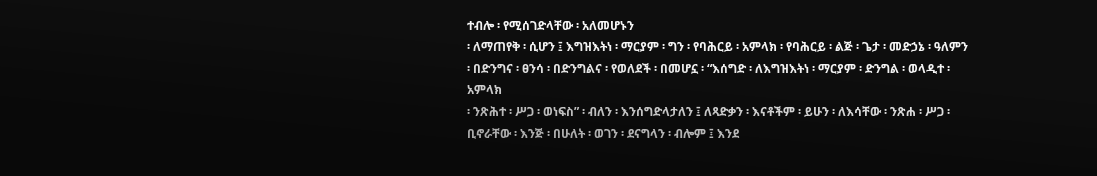ተብሎ ፡ የሚሰገድላቸው ፡ አለመሆኑን
፡ ለማጠየቅ ፡ ሲሆን ፤ እግዝእትነ ፡ ማርያም ፡ ግን ፡ የባሕርይ ፡ አምላክ ፡ የባሕርይ ፡ ልጅ ፡ ጌታ ፡ መድኃኔ ፡ ዓለምን
፡ በድንግና ፡ ፀንሳ ፡ በድንግልና ፡ የወለደች ፡ በመሆኗ ፡ “እሰግድ ፡ ለእግዝእትነ ፡ ማርያም ፡ ድንግል ፡ ወላዲተ ፡ አምላክ
፡ ንጽሕተ ፡ ሥጋ ፡ ወነፍስ” ፡ ብለን ፡ እንሰግድላታለን ፤ ለጻድቃን ፡ እናቶችም ፡ ይሁን ፡ ለእሳቸው ፡ ንጽሐ ፡ ሥጋ ፡
ቢኖራቸው ፡ እንጅ ፡ በሁለት ፡ ወገን ፡ ደናግላን ፡ ብሎም ፤ እንደ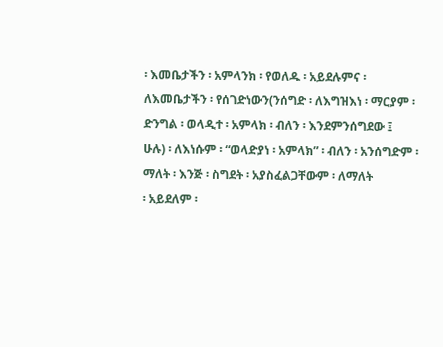፡ እመቤታችን ፡ አምላንክ ፡ የወለዱ ፡ አይደሉምና ፡
ለእመቤታችን ፡ የሰገድነውን(ንሰግድ ፡ ለእግዝእነ ፡ ማርያም ፡ ድንግል ፡ ወላዲተ ፡ አምላክ ፡ ብለን ፡ እንደምንሰግደው ፤
ሁሉ) ፡ ለእነሱም ፡ “ወላድያነ ፡ አምላክ” ፡ ብለን ፡ አንሰግድም ፡ ማለት ፡ እንጅ ፡ ስግደት ፡ አያስፈልጋቸውም ፡ ለማለት
፡ አይደለም ፡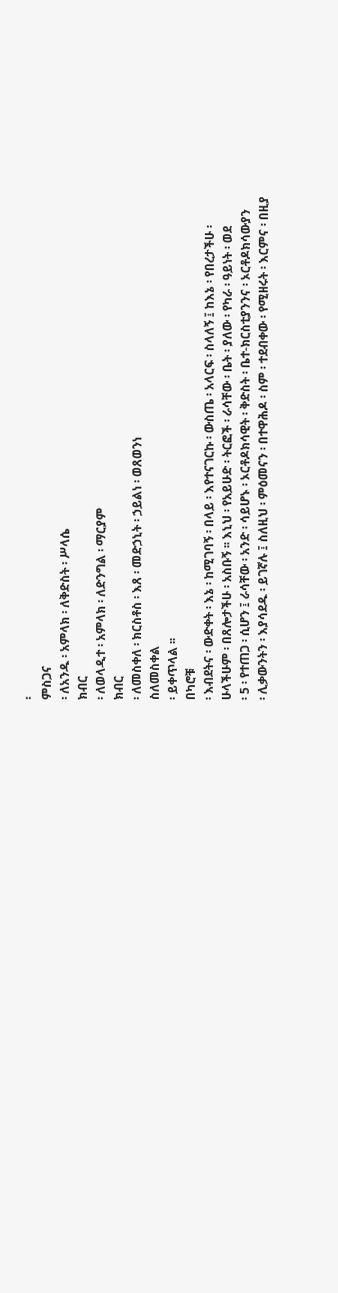፡
ምስጋና
፡ ለአንዱ ፡ አምላክ ፡ ለቅድስት ፡ ሥላሴ
ክብር
፡ ለወላዲተ ፡ አምላክ ፡ ለድንግል ፡ ማርያም
ክብር
፡ ለመስቀለ ፡ ክርስቶስ ፡ እጸ ፡ መድኃኒት ፡ ኃይልነ ፡ ወጸወንነ
ስለመስቀል
፡ ይቀጥላል ፡፡
በካሮቹ
፡ እብደትና ፡ ውድቀት ፡ እኔ ፡ ከሚገባኝ ፡ በላይ ፡ እየተናገርኩ ፡ ውስጤ ፡ አላርፍ ፡ ስላለኝ ፤ ከእኔ ፡ የበረታችሁ ፡
ሁላችሁም ፡ በጸሎታችሁ ፡ አስቡኝ ፡፡ እኒህ ፡ የአይሁድ ፡ ትርፎች ፡ ራሳቸው ፡ ቤት ፡ ያለው ፡ የካራ ፡ ዓይነት ፡ ወደ
፡ 5 ፡ የተጠጋ ፡ ሲሆን ፤ ራሳቸው ፡ አንድ ፡ ሳይሆኑ ፡ ኦርቶዶክሳዊት ፡ ቅድስት ፡ ቤተ-ክርስቲያንንና ፡ ኦርቶዶክሳውያን
፡ ሊቃውንትን ፡ እያሳደዱ ፡ ይገኛሉ ፤ ስለዚህ ፡ ምዕመናን ፡ በተዋሕዶ ፡ ስም ፡ ተደብቀው ፡ የሚዘሩት ፡ እርምና ፡ በዚያ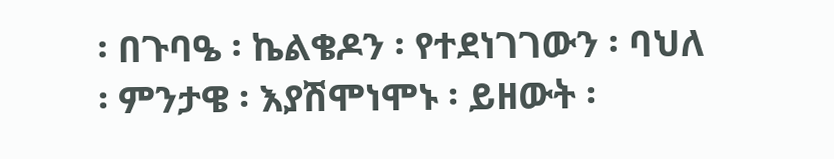፡ በጉባዔ ፡ ኬልቄዶን ፡ የተደነገገውን ፡ ባህለ ፡ ምንታዌ ፡ እያሽሞነሞኑ ፡ ይዘውት ፡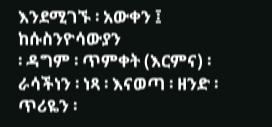እንደሚገኙ ፡ አውቀን ፤ ከሱስንዮሳውያን
፡ ዳግም ፡ ጥምቀት (እርምና) ፡ ራሳችነን ፡ ነጻ ፡ እናወጣ ፡ ዘንድ ፡ ጥሪዬን ፡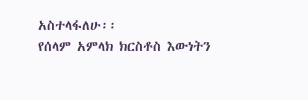አስተላፋለሁ፡፡
የሰላም አምላክ ክርስቶስ እውነትን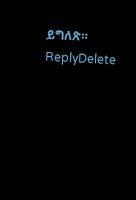ይግለጽ።
ReplyDelete